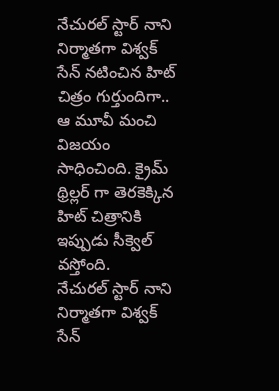నేచురల్ స్టార్ నాని నిర్మాతగా విశ్వక్ సేన్ నటించిన హిట్ చిత్రం గుర్తుందిగా.. ఆ మూవీ మంచి విజయం సాధించింది. క్రైమ్ థ్రిల్లర్ గా తెరకెక్కిన హిట్ చిత్రానికి ఇప్పుడు సీక్వెల్ వస్తోంది.
నేచురల్ స్టార్ నాని నిర్మాతగా విశ్వక్ సేన్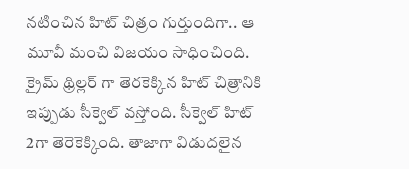నటించిన హిట్ చిత్రం గుర్తుందిగా.. ఆ మూవీ మంచి విజయం సాధించింది. క్రైమ్ థ్రిల్లర్ గా తెరకెక్కిన హిట్ చిత్రానికి ఇప్పుడు సీక్వెల్ వస్తోంది. సీక్వెల్ హిట్ 2గా తెరెకెక్కింది. తాజాగా విడుదలైన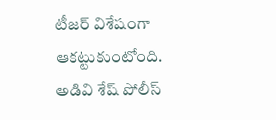టీజర్ విశేషంగా ఆకట్టుకుంటోంది.
అడివి శేష్ పోలీస్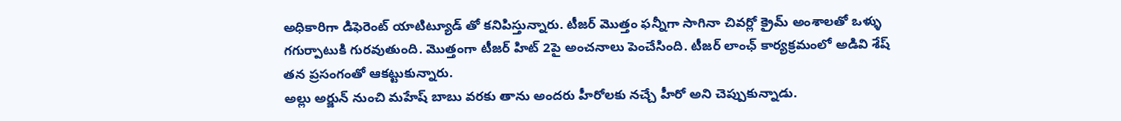అధికారిగా డిఫెరెంట్ యాటిట్యూడ్ తో కనిపిస్తున్నారు. టీజర్ మొత్తం ఫన్నీగా సాగినా చివర్లో క్రైమ్ అంశాలతో ఒళ్ళు గగుర్పాటుకి గురవుతుంది. మొత్తంగా టీజర్ హిట్ 2పై అంచనాలు పెంచేసింది. టీజర్ లాంఛ్ కార్యక్రమంలో అడివి శేష్ తన ప్రసంగంతో ఆకట్టుకున్నారు.
అల్లు అర్జున్ నుంచి మహేష్ బాబు వరకు తాను అందరు హీరోలకు నచ్చే హీరో అని చెప్పుకున్నాడు.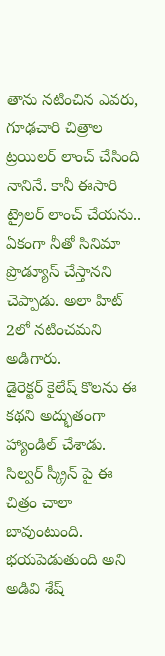తాను నటించిన ఎవరు, గూఢచారి చిత్రాల ట్రయిలర్ లాంచ్ చేసింది నానినే. కానీ ఈసారి ట్రైలర్ లాంచ్ చేయను.. ఏకంగా నీతో సినిమా ప్రొడ్యూస్ చేస్తానని చెప్పాడు. అలా హిట్ 2లో నటించమని అడిగారు.
డైరెక్టర్ కైలేష్ కొలను ఈ కథని అద్భుతంగా హ్యాండిల్ చేశాడు. సిల్వర్ స్క్రీన్ పై ఈ చిత్రం చాలా బావుంటుంది. భయపెడుతుంది అని అడివి శేష్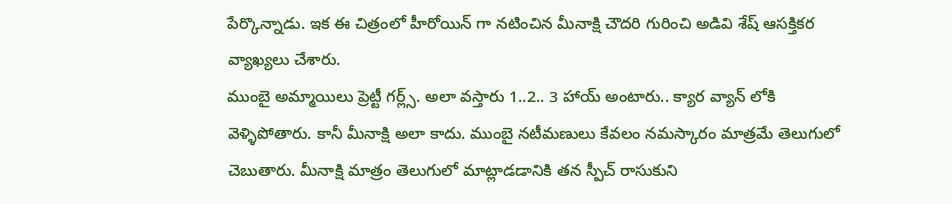పేర్కొన్నాడు. ఇక ఈ చిత్రంలో హీరోయిన్ గా నటించిన మీనాక్షి చౌదరి గురించి అడివి శేష్ ఆసక్తికర వ్యాఖ్యలు చేశారు.
ముంబై అమ్మాయిలు ప్రెట్టీ గర్ల్స్. అలా వస్తారు 1..2.. 3 హాయ్ అంటారు.. క్యార వ్యాన్ లోకి వెళ్ళిపోతారు. కానీ మీనాక్షి అలా కాదు. ముంబై నటీమణులు కేవలం నమస్కారం మాత్రమే తెలుగులో చెబుతారు. మీనాక్షి మాత్రం తెలుగులో మాట్లాడడానికి తన స్పీచ్ రాసుకుని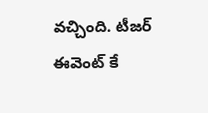వచ్చింది. టీజర్ ఈవెంట్ కే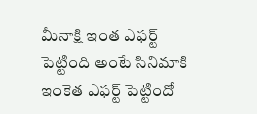మీనాక్షి ఇంత ఎఫర్ట్ పెట్టింది అంటే సినిమాకి ఇంకెత ఎఫర్ట్ పెట్టిందో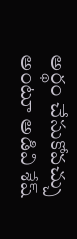అర్థం చేసుకోవచ్చు అంటూ అడివి శేష్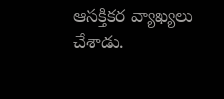ఆసక్తికర వ్యాఖ్యలు చేశాడు.